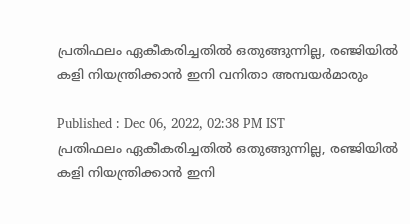പ്രതിഫലം ഏകീകരിച്ചതില്‍ ഒതുങ്ങുന്നില്ല, രഞ്ജിയില്‍ കളി നിയന്ത്രിക്കാന്‍ ഇനി വനിതാ അമ്പയര്‍മാരും

Published : Dec 06, 2022, 02:38 PM IST
പ്രതിഫലം ഏകീകരിച്ചതില്‍ ഒതുങ്ങുന്നില്ല, രഞ്ജിയില്‍ കളി നിയന്ത്രിക്കാന്‍ ഇനി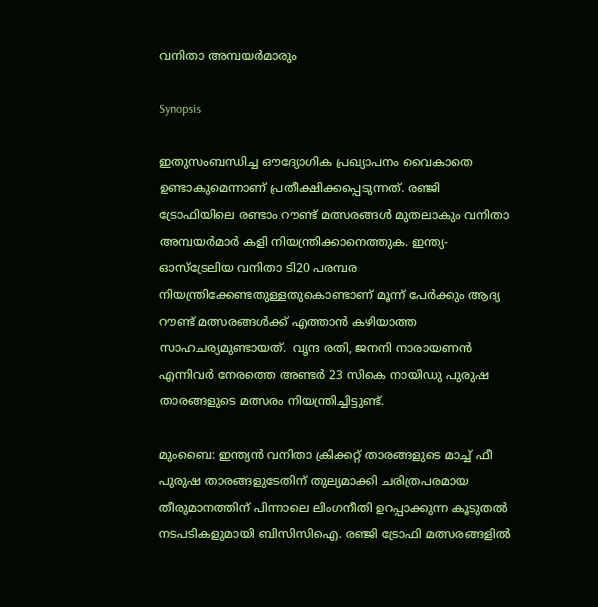വനിതാ അമ്പയര്‍മാരും

Synopsis

ഇതുസംബന്ധിച്ച ഔദ്യോഗിക പ്രഖ്യാപനം വൈകാതെ ഉണ്ടാകുമെന്നാണ് പ്രതീക്ഷിക്കപ്പെടുന്നത്. രഞ്ജി ട്രോഫിയിലെ രണ്ടാം റൗണ്ട് മത്സരങ്ങള്‍ മുതലാകും വനിതാ അമ്പയര്‍മാര്‍ കളി നിയന്ത്രിക്കാനെത്തുക. ഇന്ത്യ-ഓസ്ട്രേലിയ വനിതാ ടി20 പരമ്പര നിയന്ത്രിക്കേണ്ടതുള്ളതുകൊണ്ടാണ് മൂന്ന് പേര്‍ക്കും ആദ്യ റൗണ്ട് മത്സരങ്ങള്‍ക്ക് എത്താന്‍ കഴിയാത്ത സാഹചര്യമുണ്ടായത്.  വൃന്ദ രതി, ജനനി നാരായണന്‍ എന്നിവര്‍ നേരത്തെ അണ്ടര്‍ 23 സികെ നായിഡു പുരുഷ താരങ്ങളുടെ മത്സരം നിയന്ത്രിച്ചിട്ടുണ്ട്.

മുംബൈ: ഇന്ത്യന്‍ വനിതാ ക്രിക്കറ്റ് താരങ്ങളുടെ മാച്ച് ഫീ പുരുഷ താരങ്ങളുടേതിന് തുല്യമാക്കി ചരിത്രപരമായ തീരുമാനത്തിന് പിന്നാലെ ലിംഗനീതി ഉറപ്പാക്കുന്ന കൂടുതല്‍ നടപടികളുമായി ബിസിസിഐ. രഞ്ജി ട്രോഫി മത്സരങ്ങളില്‍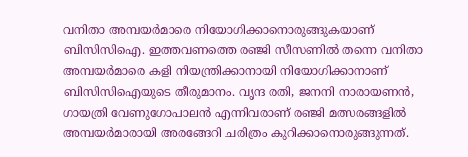വനിതാ അമ്പയര്‍മാരെ നിയോഗിക്കാനൊരുങ്ങുകയാണ് ബിസിസിഐ. ഇത്തവണത്തെ രഞ്ജി സീസണില്‍ തന്നെ വനിതാ അമ്പയര്‍മാരെ കളി നിയന്ത്രിക്കാനായി നിയോഗിക്കാനാണ് ബിസിസിഐയുടെ തീരുമാനം. വൃന്ദ രതി, ജനനി നാരായണന്‍, ഗായത്രി വേണുഗോപാലന്‍ എന്നിവരാണ് രഞ്ജി മത്സരങ്ങളില്‍ അമ്പയര്‍മാരായി അരങ്ങേറി ചരിത്രം കുറിക്കാനൊരുങ്ങുന്നത്.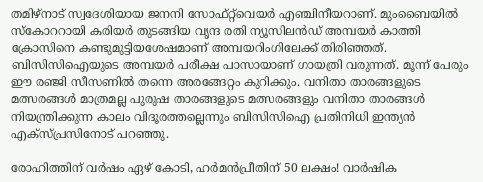തമിഴ്നാട് സ്വദേശിയായ ജനനി സോഫ്റ്റ്‌വെയര്‍ എഞ്ചിനീയറാണ്. മുംബൈയില്‍ സ്കോററായി കരിയര്‍ തുടങ്ങിയ വൃന്ദ രതി ന്യൂസിലന്‍ഡ് അമ്പയര്‍ കാത്തി ക്രോസിനെ കണ്ടുമുട്ടിയശേഷമാണ് അമ്പയറിംഗിലേക്ക് തിരിഞ്ഞത്. ബിസിസിഐയുടെ അമ്പയര്‍ പരീക്ഷ പാസായാണ് ഗായത്രി വരുന്നത്. മൂന്ന് പേരും ഈ രഞ്ജി സീസണില്‍ തന്നെ അരങ്ങേറ്റം കുറിക്കും. വനിതാ താരങ്ങളുടെ മത്സരങ്ങള്‍ മാത്രമല്ല പുരുഷ താരങ്ങളുടെ മത്സരങ്ങളും വനിതാ താരങ്ങള്‍ നിയന്ത്രിക്കുന്ന കാലം വിദൂരത്തല്ലെന്നും ബിസിസിഐ പ്രതിനിധി ഇന്ത്യന്‍ എക്സ്‌പ്രസിനോട് പറഞ്ഞു.

രോഹിത്തിന് വര്‍ഷം ഏഴ് കോടി, ഹര്‍മന്‍പ്രീതിന് 50 ലക്ഷം! വാര്‍ഷിക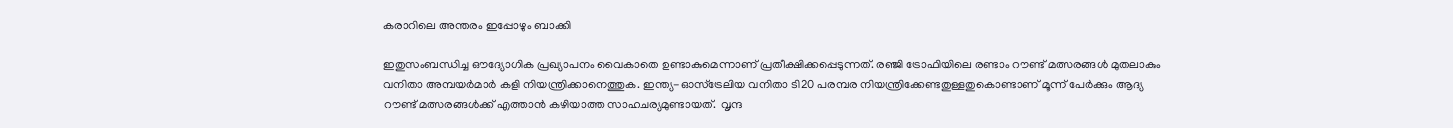കരാറിലെ അന്തരം ഇപ്പോഴും ബാക്കി

ഇതുസംബന്ധിച്ച ഔദ്യോഗിക പ്രഖ്യാപനം വൈകാതെ ഉണ്ടാകുമെന്നാണ് പ്രതീക്ഷിക്കപ്പെടുന്നത്. രഞ്ജി ട്രോഫിയിലെ രണ്ടാം റൗണ്ട് മത്സരങ്ങള്‍ മുതലാകും വനിതാ അമ്പയര്‍മാര്‍ കളി നിയന്ത്രിക്കാനെത്തുക. ഇന്ത്യ-ഓസ്ട്രേലിയ വനിതാ ടി20 പരമ്പര നിയന്ത്രിക്കേണ്ടതുള്ളതുകൊണ്ടാണ് മൂന്ന് പേര്‍ക്കും ആദ്യ റൗണ്ട് മത്സരങ്ങള്‍ക്ക് എത്താന്‍ കഴിയാത്ത സാഹചര്യമുണ്ടായത്.  വൃന്ദ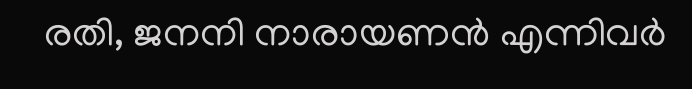രതി, ജനനി നാരായണന്‍ എന്നിവര്‍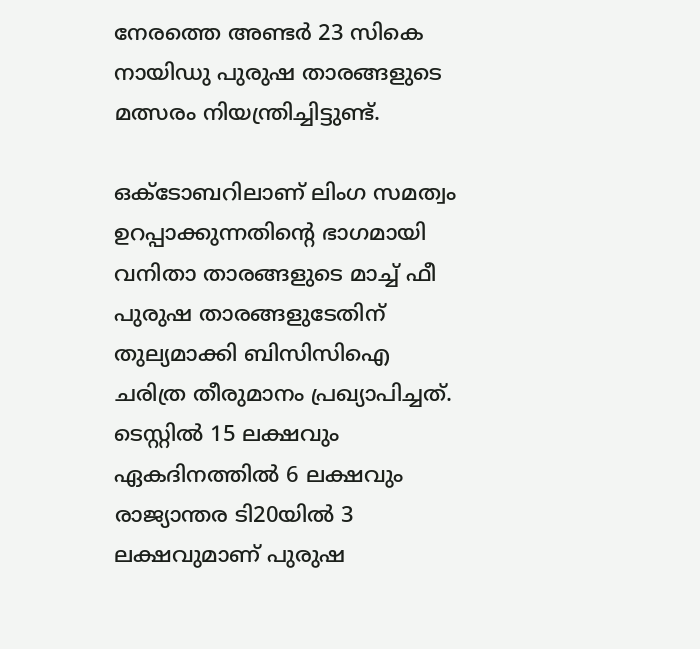നേരത്തെ അണ്ടര്‍ 23 സികെ നായിഡു പുരുഷ താരങ്ങളുടെ മത്സരം നിയന്ത്രിച്ചിട്ടുണ്ട്.

ഒക്ടോബറിലാണ് ലിംഗ സമത്വം ഉറപ്പാക്കുന്നതിന്‍റെ ഭാഗമായി വനിതാ താരങ്ങളുടെ മാച്ച് ഫീ പുരുഷ താരങ്ങളുടേതിന് തുല്യമാക്കി ബിസിസിഐ ചരിത്ര തീരുമാനം പ്രഖ്യാപിച്ചത്.  ടെസ്റ്റില്‍ 15 ലക്ഷവും ഏകദിനത്തില്‍ 6 ലക്ഷവും രാജ്യാന്തര ടി20യില്‍ 3 ലക്ഷവുമാണ് പുരുഷ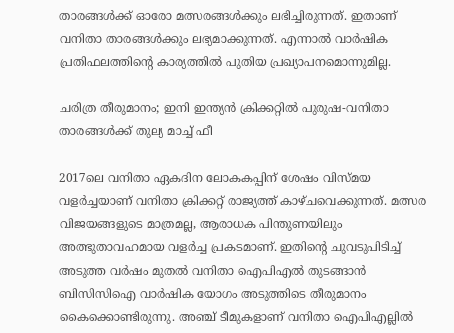താരങ്ങള്‍ക്ക് ഓരോ മത്സരങ്ങള്‍ക്കും ലഭിച്ചിരുന്നത്. ഇതാണ് വനിതാ താരങ്ങള്‍ക്കും ലഭ്യമാക്കുന്നത്. എന്നാല്‍ വാർഷിക പ്രതിഫലത്തിന്‍റെ കാര്യത്തില്‍ പുതിയ പ്രഖ്യാപനമൊന്നുമില്ല.

ചരിത്ര തീരുമാനം; ഇനി ഇന്ത്യന്‍ ക്രിക്കറ്റില്‍ പുരുഷ-വനിതാ താരങ്ങള്‍ക്ക് തുല്യ മാച്ച് ഫീ

2017ലെ വനിതാ ഏകദിന ലോകകപ്പിന് ശേഷം വിസ്മയ വളർച്ചയാണ് വനിതാ ക്രിക്കറ്റ് രാജ്യത്ത് കാഴ്ചവെക്കുന്നത്. മത്സര വിജയങ്ങളുടെ മാത്രമല്ല, ആരാധക പിന്തുണയിലും അത്ഭുതാവഹമായ വളർച്ച പ്രകടമാണ്. ഇതിന്‍റെ ചുവടുപിടിച്ച് അടുത്ത വർഷം മുതല്‍ വനിതാ ഐപിഎല്‍ തുടങ്ങാന്‍ ബിസിസിഐ വാർഷിക യോഗം അടുത്തിടെ തീരുമാനം കൈക്കൊണ്ടിരുന്നു. അഞ്ച് ടീമുകളാണ് വനിതാ ഐപിഎല്ലില്‍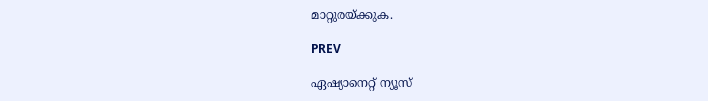മാറ്റുരയ്ക്കുക.

PREV

ഏഷ്യാനെറ്റ് ന്യൂസ്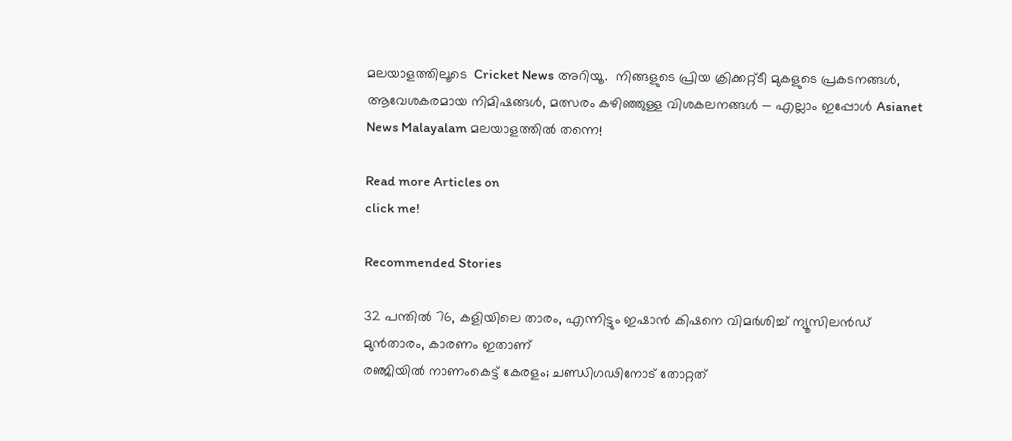മലയാളത്തിലൂടെ  Cricket News അറിയൂ.  നിങ്ങളുടെ പ്രിയ ക്രിക്കറ്റ്ടീ മുകളുടെ പ്രകടനങ്ങൾ, ആവേശകരമായ നിമിഷങ്ങൾ, മത്സരം കഴിഞ്ഞുള്ള വിശകലനങ്ങൾ — എല്ലാം ഇപ്പോൾ Asianet News Malayalam മലയാളത്തിൽ തന്നെ!

Read more Articles on
click me!

Recommended Stories

32 പന്തില്‍ 76, കളിയിലെ താരം, എന്നിട്ടും ഇഷാന്‍ കിഷനെ വിമര്‍ശിച്ച് ന്യൂസിലന്‍ഡ് മുന്‍താരം, കാരണം ഇതാണ്
രഞ്ജിയിൽ നാണംകെട്ട് കേരളം; ചണ്ഡിഗഢിനോട് തോറ്റത്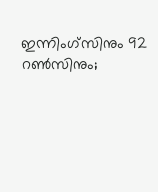ഇന്നിംഗ്സിനും 92 റൺസിനും;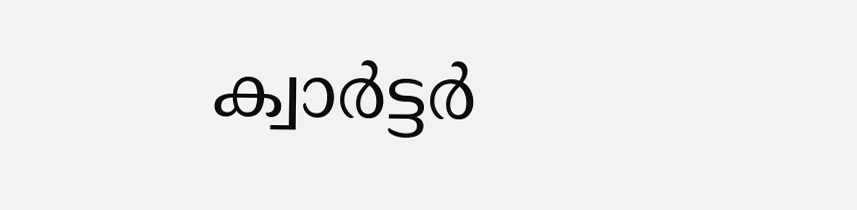ക്വാർട്ടർ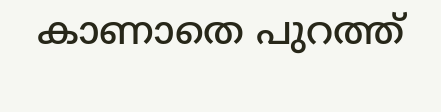കാണാതെ പുറത്ത്